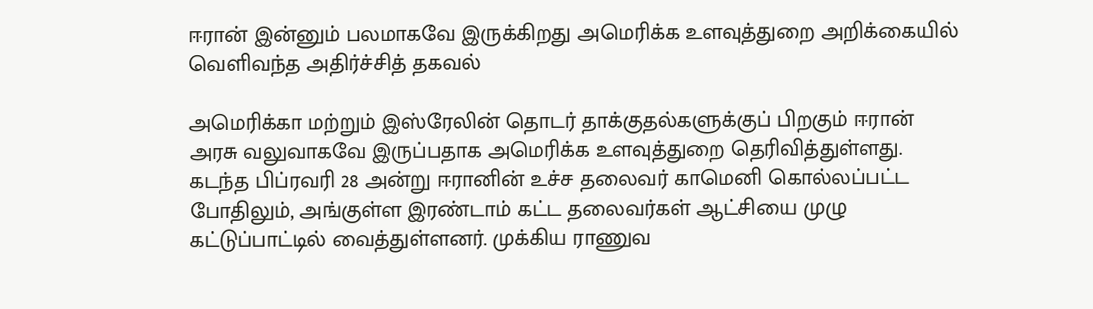ஈரான் இன்னும் பலமாகவே இருக்கிறது அமெரிக்க உளவுத்துறை அறிக்கையில் வெளிவந்த அதிர்ச்சித் தகவல்

அமெரிக்கா மற்றும் இஸ்ரேலின் தொடர் தாக்குதல்களுக்குப் பிறகும் ஈரான் அரசு வலுவாகவே இருப்பதாக அமெரிக்க உளவுத்துறை தெரிவித்துள்ளது. கடந்த பிப்ரவரி 28 அன்று ஈரானின் உச்ச தலைவர் காமெனி கொல்லப்பட்ட போதிலும், அங்குள்ள இரண்டாம் கட்ட தலைவர்கள் ஆட்சியை முழு கட்டுப்பாட்டில் வைத்துள்ளனர். முக்கிய ராணுவ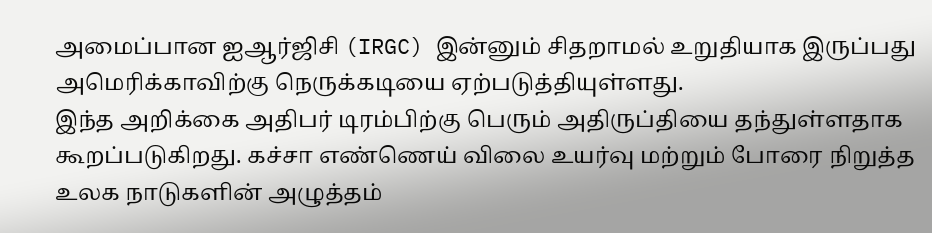அமைப்பான ஐஆர்ஜிசி (IRGC) இன்னும் சிதறாமல் உறுதியாக இருப்பது அமெரிக்காவிற்கு நெருக்கடியை ஏற்படுத்தியுள்ளது.
இந்த அறிக்கை அதிபர் டிரம்பிற்கு பெரும் அதிருப்தியை தந்துள்ளதாக கூறப்படுகிறது. கச்சா எண்ணெய் விலை உயர்வு மற்றும் போரை நிறுத்த உலக நாடுகளின் அழுத்தம்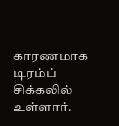காரணமாக டிரம்ப் சிக்கலில் உள்ளார்.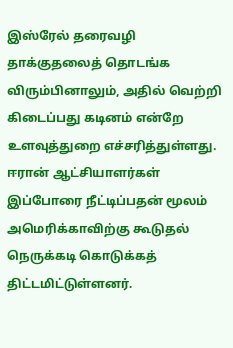இஸ்ரேல் தரைவழி தாக்குதலைத் தொடங்க விரும்பினாலும், அதில் வெற்றி கிடைப்பது கடினம் என்றே உளவுத்துறை எச்சரித்துள்ளது. ஈரான் ஆட்சியாளர்கள் இப்போரை நீட்டிப்பதன் மூலம் அமெரிக்காவிற்கு கூடுதல் நெருக்கடி கொடுக்கத் திட்டமிட்டுள்ளனர்.